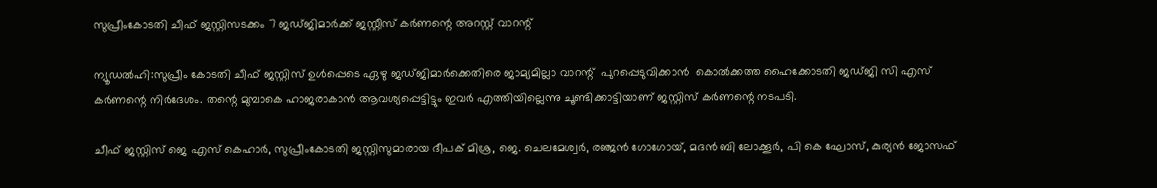സുപ്രീംകോടതി ചീഫ് ജസ്റ്റിസടക്കം 7 ജഡ്ജിമാര്‍ക്ക് ജസ്റ്റീസ് കര്‍ണന്റെ അറസ്റ്റ് വാറന്റ്

ന്യൂഡല്‍ഹി:സുപ്രീം കോടതി ചീഫ് ജസ്റ്റിസ് ഉള്‍പ്പെടെ ഏഴു ജഡ്ജിമാര്‍ക്കെതിരെ ജാമ്യമില്ലാ വാറന്റ്  പുറപ്പെടുവിക്കാന്‍  കൊല്‍ക്കത്ത ഹൈക്കോടതി ജഡ്ജി സി എസ് കര്‍ണന്റെ നിര്‍ദേശം. തന്റെ മുമ്പാകെ ഹാജരാകാന്‍ ആവശ്യപ്പെട്ടിട്ടും ഇവര്‍ എത്തിയില്ലെന്നു ചൂണ്ടിക്കാട്ടിയാണ് ജസ്റ്റിസ് കര്‍ണന്റെ നടപടി.

ചീഫ് ജസ്റ്റിസ് ജെ എസ് കെഹാര്‍, സുപ്രീംകോടതി ജസ്റ്റിസുമാരായ ദീപക് മിശ്ര, ജെ. ചെലമേശ്വര്‍, രഞ്ജന്‍ ഗോഗോയ്, മദന്‍ ബി ലോക്കൂര്‍, പി കെ ഘോസ്, കുര്യന്‍ ജോസഫ്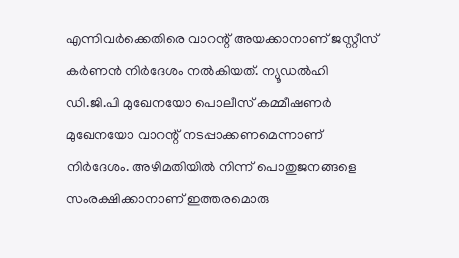എന്നിവര്‍ക്കെതിരെ വാറന്റ് അയക്കാനാണ് ജസ്റ്റീസ് കര്‍ണന്‍ നിര്‍ദേശം നല്‍കിയത്. ന്യൂഡല്‍ഹി ഡി.ജി.പി മുഖേനയോ പൊലീസ് കമ്മീഷണര്‍ മുഖേനയോ വാറന്റ് നടപ്പാക്കണമെന്നാണ് നിര്‍ദേശം. അഴിമതിയില്‍ നിന്ന് പൊതുജനങ്ങളെ സംരക്ഷിക്കാനാണ് ഇത്തരമൊരു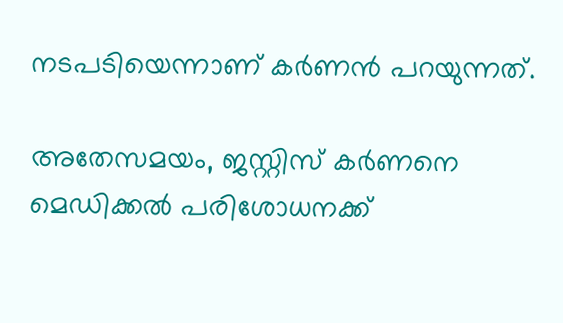നടപടിയെന്നാണ് കര്‍ണന്‍ പറയുന്നത്.

അതേസമയം, ജസ്റ്റിസ് കര്‍ണനെ മെഡിക്കല്‍ പരിശോധനക്ക്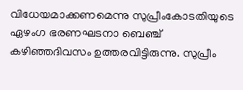വിധേയമാക്കണമെന്നു സുപ്രീംകോടതിയുടെ ഏഴംഗ ഭരണഘടനാ ബെഞ്ച് കഴിഞ്ഞദിവസം ഉത്തരവിട്ടിരുന്നു. സുപ്രീം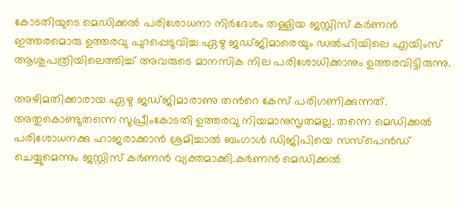കോടതിയുടെ മെഡിക്കല്‍ പരിശോധനാ നിര്‍ദേശം തള്ളിയ ജസ്റ്റിസ് കര്‍ണന്‍ ഇത്തരമൊരു ഉത്തരവു പുറപ്പെടുവിച്ച ഏഴു ജഡ്ജിമാരെയും ഡല്‍ഹിയിലെ എയിംസ് ആശുപത്രിയിലെത്തിച്ച് അവരുടെ മാനസിക നില പരിശോധിക്കാനും ഉത്തരവിട്ടിരുന്നു.

അഴിമതിക്കാരായ ഏഴു ജഡ്ജിമാരാണു തന്‍റെ കേസ് പരിഗണിക്കുന്നത്. അതുകൊണ്ടുതന്നെ സുപ്രീംകോടതി ഉത്തരവു നിയമാനുസൃതമല്ല. തന്നെ മെഡിക്കല്‍ പരിശോധനക്കു ഹാജരാക്കാന്‍ ശ്രമിച്ചാല്‍ ബംഗാള്‍ ഡിജിപിയെ സസ്പെന്‍ഡ് ചെയ്യുമെന്നും ജസ്റ്റിസ് കര്‍ണന്‍ വ്യക്തമാക്കി.കര്‍ണന്‍ മെഡിക്കല്‍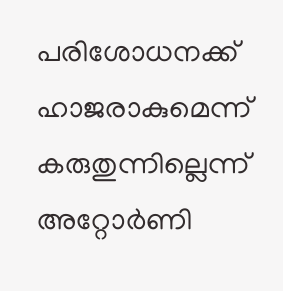പരിശോധനക്ക് ഹാജരാകുമെന്ന് കരുതുന്നില്ലെന്ന് അറ്റോര്‍ണി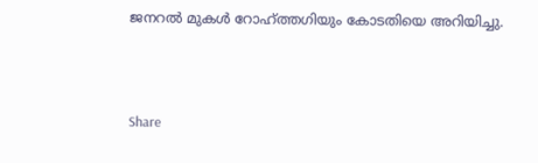ജനറല്‍ മുകള്‍ റോഹ്ത്തഗിയും കോടതിയെ അറിയിച്ചു.



Share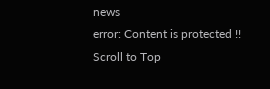news
error: Content is protected !!
Scroll to Top